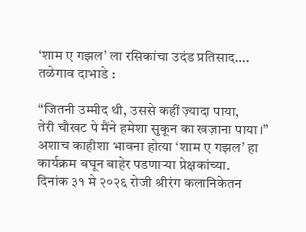‘शाम ए गझल’ ला रसिकांचा उदंड प्रतिसाद….
तळेगाव दाभाडे :

“जितनी उम्मीद थी, उससे कहीं ज़्यादा पाया,
तेरी चौखट पे मैंने हमेशा सुकून का खज़ाना पाया।”
अशाच काहीशा भावना होत्या ‘शाम ए गझल’ हा कार्यक्रम बघून बाहेर पडणाऱ्या प्रेक्षकांच्या.
दिनांक ३१ मे २०२६ रोजी श्रीरंग कलानिकेतन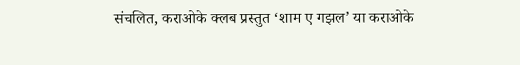संचलित, कराओके क्लब प्रस्तुत ‘शाम ए गझल’ या कराओके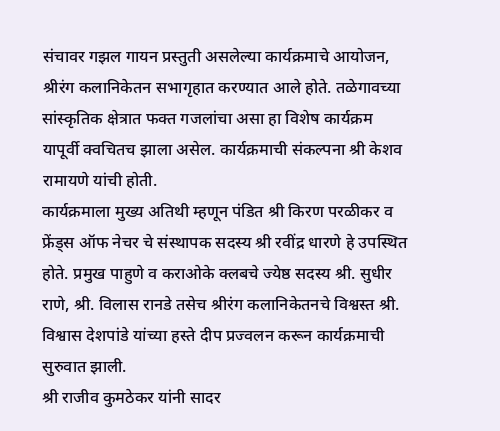संचावर गझल गायन प्रस्तुती असलेल्या कार्यक्रमाचे आयोजन, श्रीरंग कलानिकेतन सभागृहात करण्यात आले होते. तळेगावच्या सांस्कृतिक क्षेत्रात फक्त गजलांचा असा हा विशेष कार्यक्रम यापूर्वी क्वचितच झाला असेल. कार्यक्रमाची संकल्पना श्री केशव रामायणे यांची होती.
कार्यक्रमाला मुख्य अतिथी म्हणून पंडित श्री किरण परळीकर व फ्रेंड्स ऑफ नेचर चे संस्थापक सदस्य श्री रवींद्र धारणे हे उपस्थित होते. प्रमुख पाहुणे व कराओके क्लबचे ज्येष्ठ सदस्य श्री. सुधीर राणे, श्री. विलास रानडे तसेच श्रीरंग कलानिकेतनचे विश्वस्त श्री. विश्वास देशपांडे यांच्या हस्ते दीप प्रज्वलन करून कार्यक्रमाची सुरुवात झाली.
श्री राजीव कुमठेकर यांनी सादर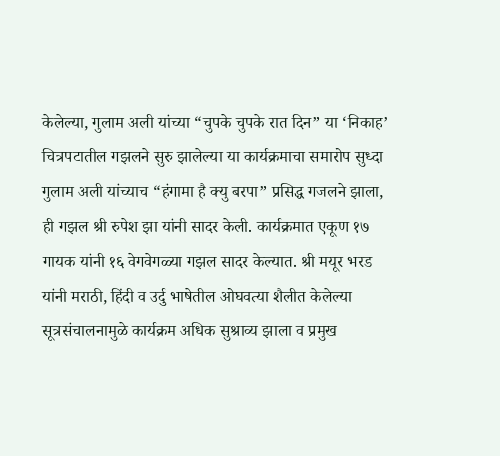केलेल्या, गुलाम अली यांच्या “चुपके चुपके रात दिन” या ‘निकाह’ चित्रपटातील गझलने सुरु झालेल्या या कार्यक्रमाचा समारोप सुध्दा गुलाम अली यांच्याच “हंगामा है क्यु बरपा” प्रसिद्ध गजलने झाला, ही गझल श्री रुपेश झा यांनी सादर केली. कार्यक्रमात एकूण १७ गायक यांनी १६ वेगवेगळ्या गझल सादर केल्यात. श्री मयूर भरड यांनी मराठी, हिंदी व उर्दु भाषेतील ओघवत्या शैलीत केलेल्या सूत्रसंचालनामुळे कार्यक्रम अधिक सुश्राव्य झाला व प्रमुख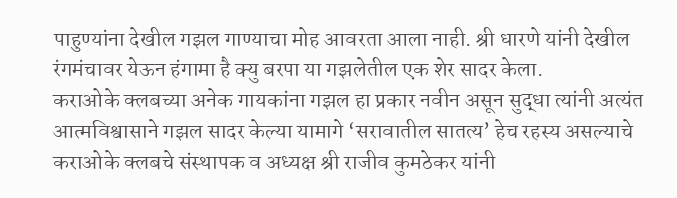पाहुण्यांना देखील गझल गाण्याचा मोह आवरता आला नाही. श्री धारणे यांनी देखील रंगमंचावर येऊन हंगामा है क्यु बरपा या गझलेतील एक शेर सादर केला.
कराओके क्लबच्या अनेक गायकांना गझल हा प्रकार नवीन असून सुद्धा त्यांनी अत्यंत आत्मविश्वासाने गझल सादर केल्या यामागे ‘सरावातील सातत्य’ हेच रहस्य असल्याचे कराओके क्लबचे संस्थापक व अध्यक्ष श्री राजीव कुमठेकर यांनी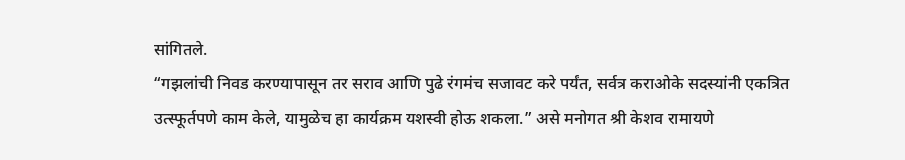सांगितले.
“गझलांची निवड करण्यापासून तर सराव आणि पुढे रंगमंच सजावट करे पर्यंत, सर्वत्र कराओके सदस्यांनी एकत्रित उत्स्फूर्तपणे काम केले, यामुळेच हा कार्यक्रम यशस्वी होऊ शकला.” असे मनोगत श्री केशव रामायणे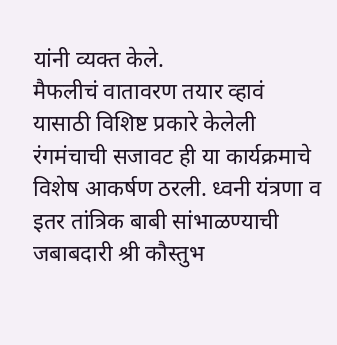यांनी व्यक्त केले.
मैफलीचं वातावरण तयार व्हावं यासाठी विशिष्ट प्रकारे केलेली रंगमंचाची सजावट ही या कार्यक्रमाचे विशेष आकर्षण ठरली. ध्वनी यंत्रणा व इतर तांत्रिक बाबी सांभाळण्याची जबाबदारी श्री कौस्तुभ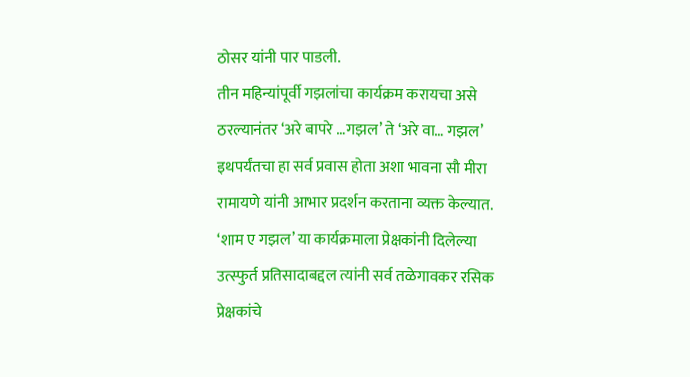ठोसर यांनी पार पाडली.
तीन महिन्यांपूर्वी गझलांचा कार्यक्रम करायचा असे ठरल्यानंतर ‘अरे बापरे …गझल’ ते ‘अरे वा… गझल’ इथपर्यंतचा हा सर्व प्रवास होता अशा भावना सौ मीरा रामायणे यांनी आभार प्रदर्शन करताना व्यक्त केल्यात. ‘शाम ए गझल’ या कार्यक्रमाला प्रेक्षकांनी दिलेल्या उत्स्फुर्त प्रतिसादाबद्दल त्यांनी सर्व तळेगावकर रसिक प्रेक्षकांचे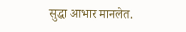सुद्धा आभार मानलेत.